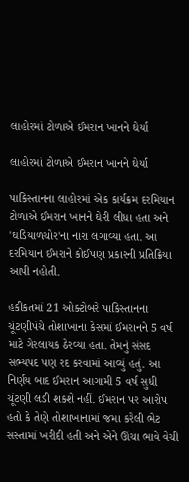લાહોરમાં ટોળાએ ઈમરાન ખાનને ઘેર્યા

લાહોરમાં ટોળાએ ઈમરાન ખાનને ઘેર્યા

પાકિસ્તાનના લાહોરમાં એક કાર્યક્રમ દરમિયાન ટોળાએ ઈમરાન ખાનને ઘેરી લીધા હતા અને 'ઘડિયાળચોર'ના નારા લગાવ્યા હતા. આ દરમિયાન ઈમરાને કોઈપણ પ્રકારની પ્રતિક્રિયા આપી નહોતી.

હકીકતમાં 21 ઓક્ટોબરે પાકિસ્તાનના ચૂંટણીપંચે તોશાખાના કેસમાં ઈમરાનને 5 વર્ષ માટે ગેરલાયક ઠેરવ્યા હતા. તેમનું સંસદ સભ્યપદ પણ રદ કરવામાં આવ્યું હતું. આ નિર્ણય બાદ ઈમરાન આગામી 5 વર્ષ સુધી ચૂંટણી લડી શકશે નહીં. ઈમરાન પર આરોપ હતો કે તેણે તોશાખાનામાં જમા કરેલી ભેટ સસ્તામાં ખરીદી હતી અને એને ઊંચા ભાવે વેચી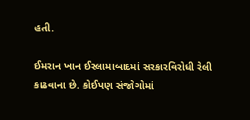હતી.

ઈમરાન ખાન ઈસ્લામાબાદમાં સરકારવિરોધી રેલી કાઢવાના છે. કોઈપણ સંજોગોમાં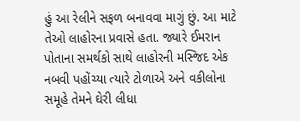હું આ રેલીને સફળ બનાવવા માગું છું. આ માટે તેઓ લાહોરના પ્રવાસે હતા. જ્યારે ઈમરાન પોતાના સમર્થકો સાથે લાહોરની મસ્જિદ એક નબવી પહોંચ્યા ત્યારે ટોળાએ અને વકીલોના સમૂહે તેમને ઘેરી લીધા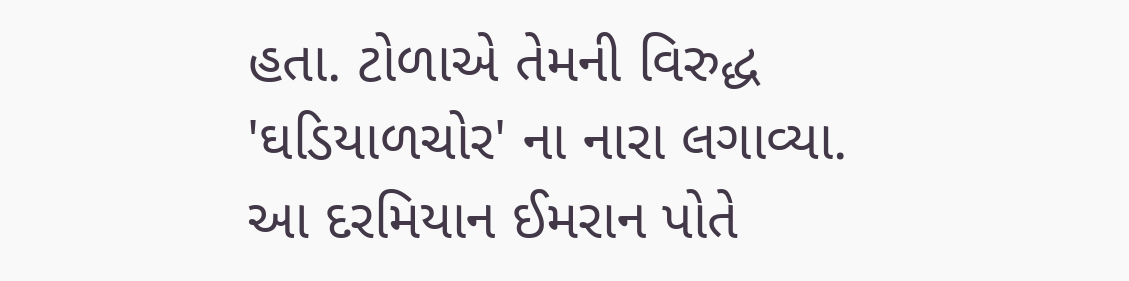હતા. ટોળાએ તેમની વિરુદ્ધ 'ઘડિયાળચોર' ના નારા લગાવ્યા. આ દરમિયાન ઈમરાન પોતે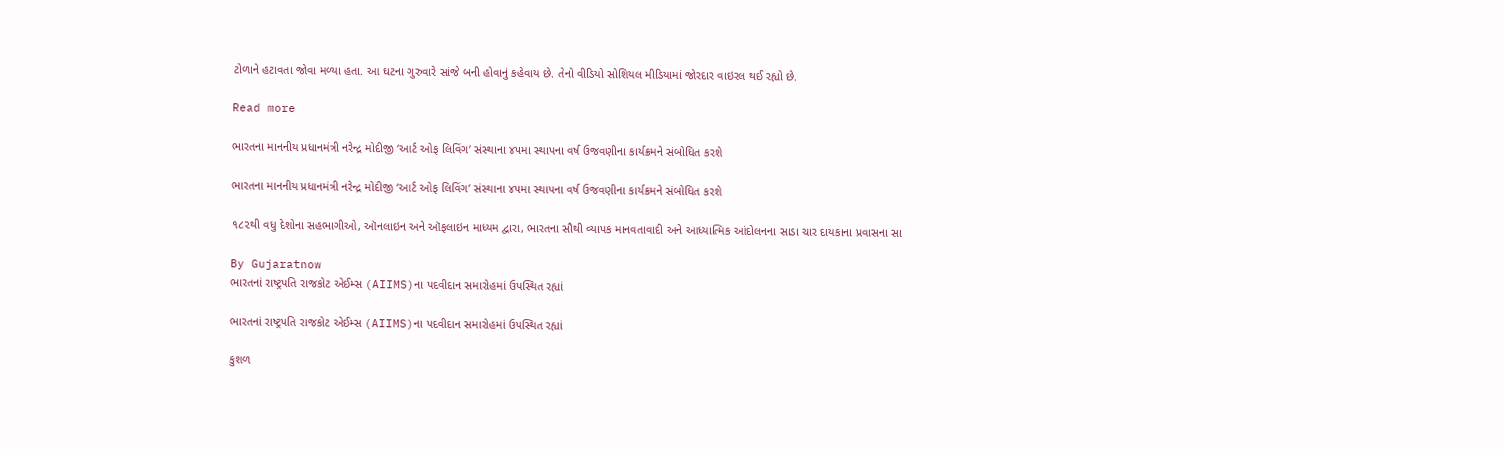ટોળાને હટાવતા જોવા મળ્યા હતા. આ ઘટના ગુરુવારે સાંજે બની હોવાનું કહેવાય છે. તેનો વીડિયો સોશિયલ મીડિયામાં જોરદાર વાઇરલ થઈ રહ્યો છે.

Read more

ભારતના માનનીય પ્રધાનમંત્રી નરેન્દ્ર મોદીજી ‘આર્ટ ઓફ લિવિંગ’ સંસ્થાના ૪૫મા સ્થાપના વર્ષ ઉજવણીના કાર્યક્રમને સંબોધિત કરશે

ભારતના માનનીય પ્રધાનમંત્રી નરેન્દ્ર મોદીજી ‘આર્ટ ઓફ લિવિંગ’ સંસ્થાના ૪૫મા સ્થાપના વર્ષ ઉજવણીના કાર્યક્રમને સંબોધિત કરશે

૧૮૨થી વધુ દેશોના સહભાગીઓ, ઑનલાઇન અને ઑફલાઇન માધ્યમ દ્વારા, ભારતના સૌથી વ્યાપક માનવતાવાદી અને આધ્યાત્મિક આંદોલનના સાડા ચાર દાયકાના પ્રવાસના સા

By Gujaratnow
ભારતનાં રાષ્ટ્રપતિ રાજકોટ એઈમ્સ (AIIMS)ના પદવીદાન સમારોહમાં ઉપસ્થિત રહ્યાં

ભારતનાં રાષ્ટ્રપતિ રાજકોટ એઈમ્સ (AIIMS)ના પદવીદાન સમારોહમાં ઉપસ્થિત રહ્યાં

કુશળ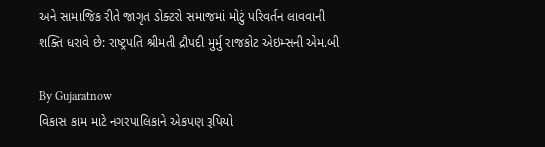અને સામાજિક રીતે જાગૃત ડોક્ટરો સમાજમાં મોટું પરિવર્તન લાવવાની શક્તિ ધરાવે છે: રાષ્ટ્રપતિ શ્રીમતી દ્રૌપદી મુર્મુ રાજકોટ એઇમ્સની એમ.બી

By Gujaratnow
વિકાસ કામ માટે નગરપાલિકાને એકપણ રૂપિયો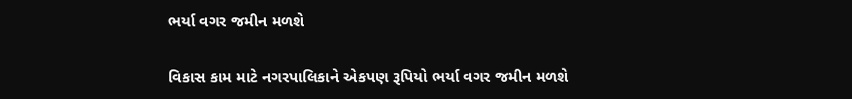ભર્યા વગર જમીન મળશે

વિકાસ કામ માટે નગરપાલિકાને એકપણ રૂપિયો ભર્યા વગર જમીન મળશે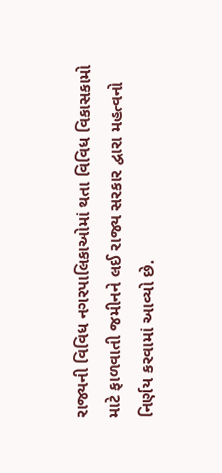રાજ્યની વિવિધ નગરપાલિકાઓમાં થતા વિવિધ વિકાસકામો માટે ફાળવાતી જમીનને લઈ રાજ્ય સરકાર દ્વારા મહત્વનો નિર્ણય કરવામાં આવ્યો છે.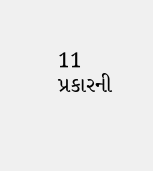11 પ્રકારની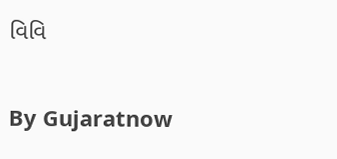વિવિ

By Gujaratnow